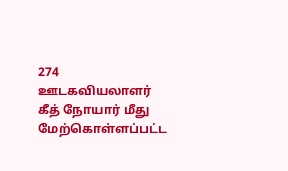274
ஊடகவியலாளர் கீத் நோயார் மீது மேற்கொள்ளப்பட்ட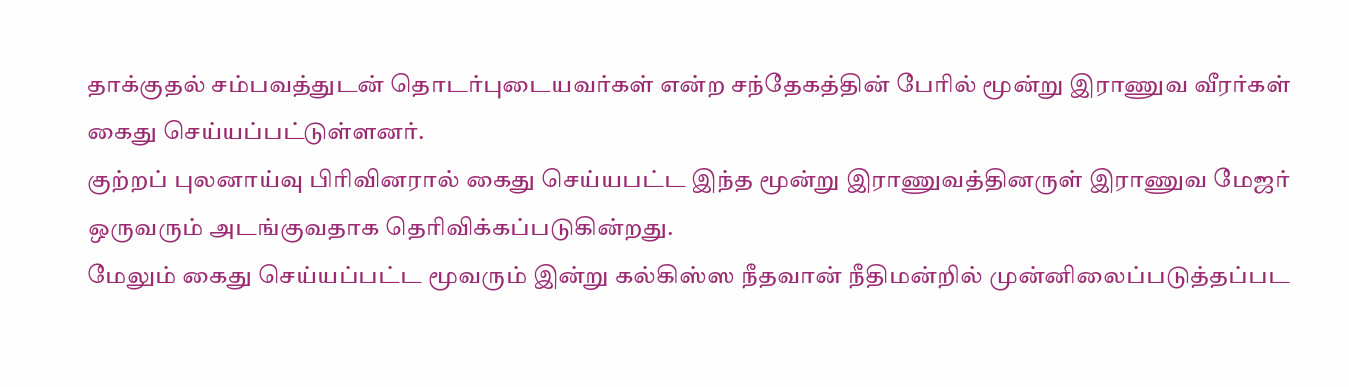தாக்குதல் சம்பவத்துடன் தொடர்புடையவர்கள் என்ற சந்தேகத்தின் பேரில் மூன்று இராணுவ வீரர்கள் கைது செய்யப்பட்டுள்ளனர்.
குற்றப் புலனாய்வு பிரிவினரால் கைது செய்யபட்ட இந்த மூன்று இராணுவத்தினருள் இராணுவ மேஜர் ஒருவரும் அடங்குவதாக தெரிவிக்கப்படுகின்றது.
மேலும் கைது செய்யப்பட்ட மூவரும் இன்று கல்கிஸ்ஸ நீதவான் நீதிமன்றில் முன்னிலைப்படுத்தப்பட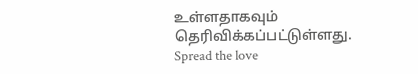உள்ளதாகவும் தெரிவிக்கப்பட்டுள்ளது.
Spread the love